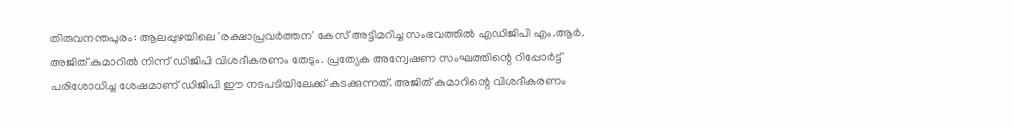തിരുവനന്തപുരം: ആലപ്പുഴയിലെ 'രക്ഷാപ്രവർത്തന' കേസ് അട്ടിമറിച്ച സംഭവത്തിൽ എഡിജിപി എം.ആർ. അജിത് കുമാറിൽ നിന്ന് ഡിജിപി വിശദീകരണം തേടും. പ്രത്യേക അന്വേഷണ സംഘത്തിന്റെ റിപ്പോർട്ട് പരിശോധിച്ച ശേഷമാണ് ഡിജിപി ഈ നടപടിയിലേക്ക് കടക്കുന്നത്. അജിത് കുമാറിന്റെ വിശദീകരണം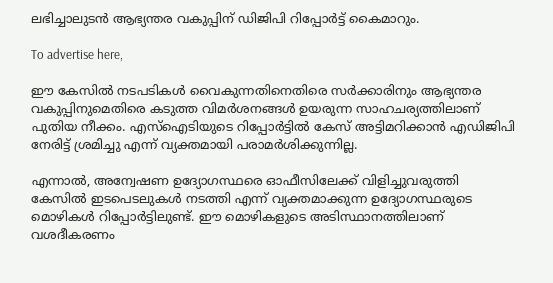ലഭിച്ചാലുടൻ ആഭ്യന്തര വകുപ്പിന് ഡിജിപി റിപ്പോർട്ട് കൈമാറും.

To advertise here,

ഈ കേസിൽ നടപടികൾ വൈകുന്നതിനെതിരെ സർക്കാരിനും ആഭ്യന്തര വകുപ്പിനുമെതിരെ കടുത്ത വിമർശനങ്ങൾ ഉയരുന്ന സാഹചര്യത്തിലാണ് പുതിയ നീക്കം. എസ്‌ഐടിയുടെ റിപ്പോർട്ടിൽ കേസ് അട്ടിമറിക്കാൻ എഡിജിപി നേരിട്ട് ശ്രമിച്ചു എന്ന് വ്യക്തമായി പരാമർശിക്കുന്നില്ല.

എന്നാൽ, അന്വേഷണ ഉദ്യോഗസ്ഥരെ ഓഫീസിലേക്ക് വിളിച്ചുവരുത്തി കേസിൽ ഇടപെടലുകൾ നടത്തി എന്ന് വ്യക്തമാക്കുന്ന ഉദ്യോഗസ്ഥരുടെ മൊഴികൾ റിപ്പോർട്ടിലുണ്ട്. ഈ മൊഴികളുടെ അടിസ്ഥാനത്തിലാണ് വശദീകരണം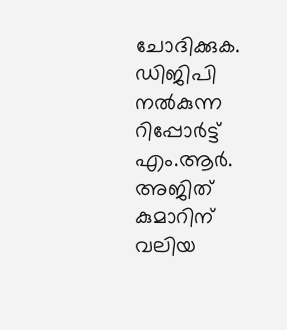ചോദിക്കുക. ഡിജിപി നൽകുന്ന റിപ്പോർട്ട് എം.ആർ. അജിത് കുമാറിന് വലിയ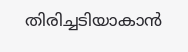തിരിച്ചടിയാകാൻ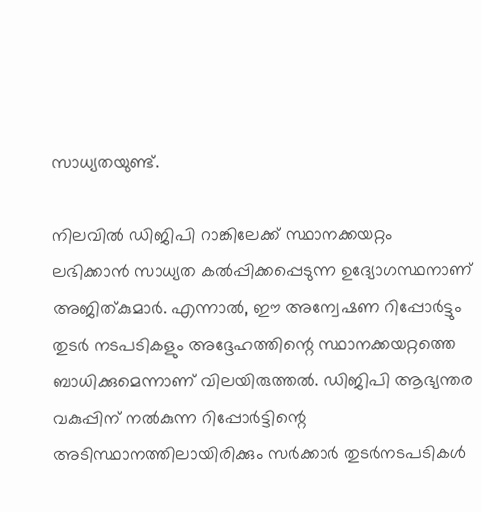സാധ്യതയുണ്ട്.

നിലവിൽ ഡിജിപി റാങ്കിലേക്ക് സ്ഥാനക്കയറ്റം ലഭിക്കാൻ സാധ്യത കൽപ്പിക്കപ്പെടുന്ന ഉദ്യോഗസ്ഥനാണ് അജിത്കുമാർ. എന്നാൽ, ഈ അന്വേഷണ റിപ്പോർട്ടും തുടർ നടപടികളും അദ്ദേഹത്തിന്റെ സ്ഥാനക്കയറ്റത്തെ ബാധിക്കുമെന്നാണ് വിലയിരുത്തൽ. ഡിജിപി ആഭ്യന്തര വകുപ്പിന് നൽകുന്ന റിപ്പോർട്ടിന്റെ അടിസ്ഥാനത്തിലായിരിക്കും സർക്കാർ തുടർനടപടികൾ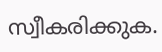സ്വീകരിക്കുക.